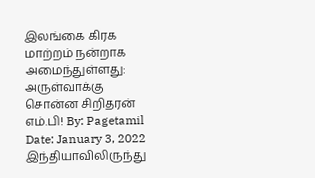இலங்கை கிரக மாற்றம் நன்றாக அமைந்துள்ளது: அருள்வாக்கு சொன்ன சிறிதரன் எம்.பி! By: Pagetamil Date: January 3, 2022 இந்தியாவிலிருந்து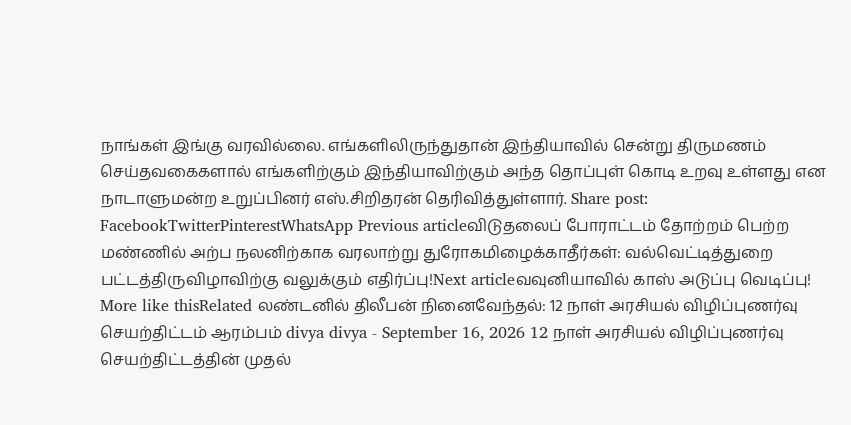நாங்கள் இங்கு வரவில்லை. எங்களிலிருந்துதான் இந்தியாவில் சென்று திருமணம் செய்தவகைகளால் எங்களிற்கும் இந்தியாவிற்கும் அந்த தொப்புள் கொடி உறவு உள்ளது என நாடாளுமன்ற உறுப்பினர் எஸ்.சிறிதரன் தெரிவித்துள்ளார். Share post: FacebookTwitterPinterestWhatsApp Previous articleவிடுதலைப் போராட்டம் தோற்றம் பெற்ற மண்ணில் அற்ப நலனிற்காக வரலாற்று துரோகமிழைக்காதீர்கள்: வல்வெட்டித்துறை பட்டத்திருவிழாவிற்கு வலுக்கும் எதிர்ப்பு!Next articleவவுனியாவில் காஸ் அடுப்பு வெடிப்பு! More like thisRelated லண்டனில் திலீபன் நினைவேந்தல்: 12 நாள் அரசியல் விழிப்புணர்வு செயற்திட்டம் ஆரம்பம் divya divya - September 16, 2026 12 நாள் அரசியல் விழிப்புணர்வு செயற்திட்டத்தின் முதல்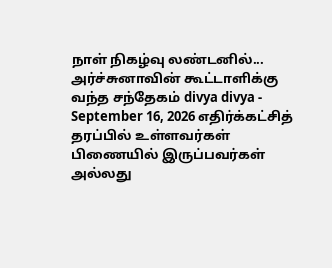நாள் நிகழ்வு லண்டனில்... அர்ச்சுனாவின் கூட்டாளிக்கு வந்த சந்தேகம் divya divya - September 16, 2026 எதிர்க்கட்சித் தரப்பில் உள்ளவர்கள் பிணையில் இருப்பவர்கள் அல்லது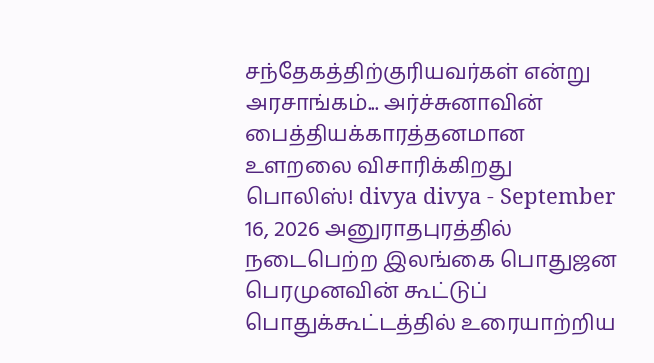சந்தேகத்திற்குரியவர்கள் என்று அரசாங்கம்... அர்ச்சுனாவின் பைத்தியக்காரத்தனமான உளறலை விசாரிக்கிறது பொலிஸ்! divya divya - September 16, 2026 அனுராதபுரத்தில் நடைபெற்ற இலங்கை பொதுஜன பெரமுனவின் கூட்டுப் பொதுக்கூட்டத்தில் உரையாற்றிய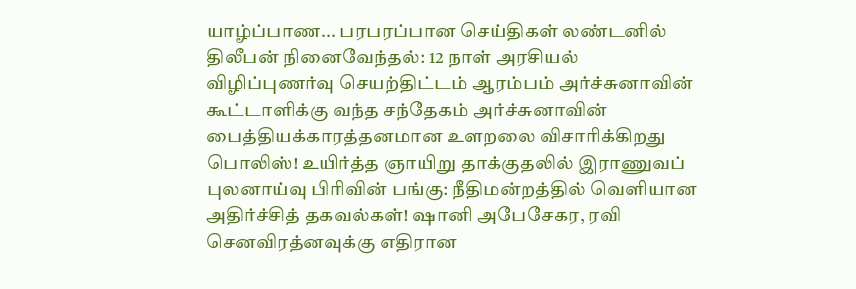யாழ்ப்பாண... பரபரப்பான செய்திகள் லண்டனில் திலீபன் நினைவேந்தல்: 12 நாள் அரசியல் விழிப்புணர்வு செயற்திட்டம் ஆரம்பம் அர்ச்சுனாவின் கூட்டாளிக்கு வந்த சந்தேகம் அர்ச்சுனாவின் பைத்தியக்காரத்தனமான உளறலை விசாரிக்கிறது பொலிஸ்! உயிர்த்த ஞாயிறு தாக்குதலில் இராணுவப் புலனாய்வு பிரிவின் பங்கு: நீதிமன்றத்தில் வெளியான அதிர்ச்சித் தகவல்கள்! ஷானி அபேசேகர, ரவி செனவிரத்னவுக்கு எதிரான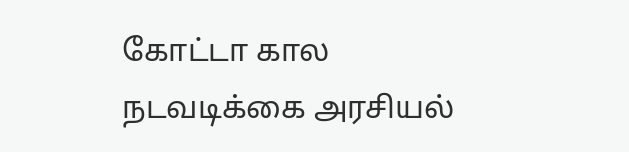கோட்டா கால நடவடிக்கை அரசியல்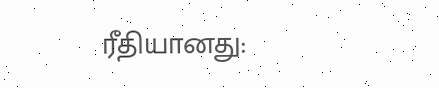ரீதியானது: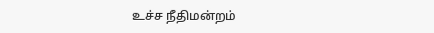உச்ச நீதிமன்றம்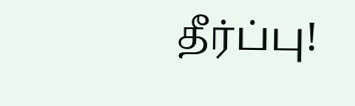தீர்ப்பு!